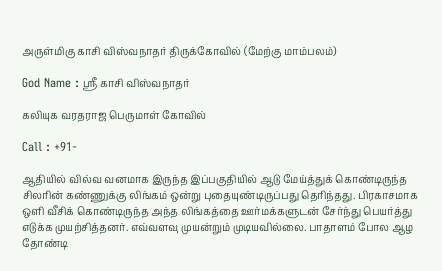அருள்மிகு காசி விஸ்வநாதர் திருக்கோவில் (மேற்கு மாம்பலம்)

God Name : ஸ்ரீ காசி விஸ்வநாதர்

கலியுக வரதராஜ பெருமாள் கோவில்

Call : +91-

ஆதியில் வில்வ வனமாக இருந்த இப்பகுதியில் ஆடு மேய்த்துக் கொண்டிருந்த சிலரின் கண்ணுக்கு லிங்கம் ஒன்று புதையுண்டிருப்பது தெரிந்தது. பிரகாசமாக ஒளி வீசிக் கொண்டிருந்த அந்த லிங்கத்தை ஊர்மக்களுடன் சேர்ந்து பெயர்த்து எடுக்க முயற்சித்தனர். எவ்வளவு முயன்றும் முடியவில்லை. பாதாளம் போல ஆழ தோண்டி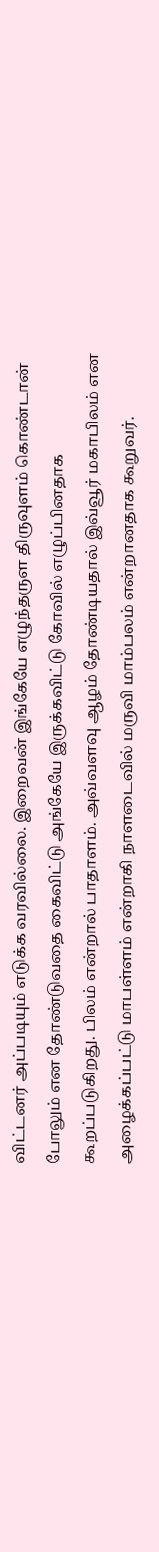விட்டனர் அப்படியும் எடுக்க வரவில்லை. இறைவன் இங்கேயே எழுந்தருள திருவுளம் கொண்டான் போலும் என தோண்டுவதை கைவிட்டு அங்கேயே இருக்கவிட்டு கோவில் எழுப்பினதாக கூறப்படுகிறது. பிலம் என்றால் பாதாளம். அவ்வளவு ஆழம் தோண்டியதால் இவ்வூர் மகாபிலம் என அழைக்கப்பட்டு மாபள்ளம் என்றாகி நாளடைவில் மருவி மாம்பலம் என்றானதாக கூறுவர்.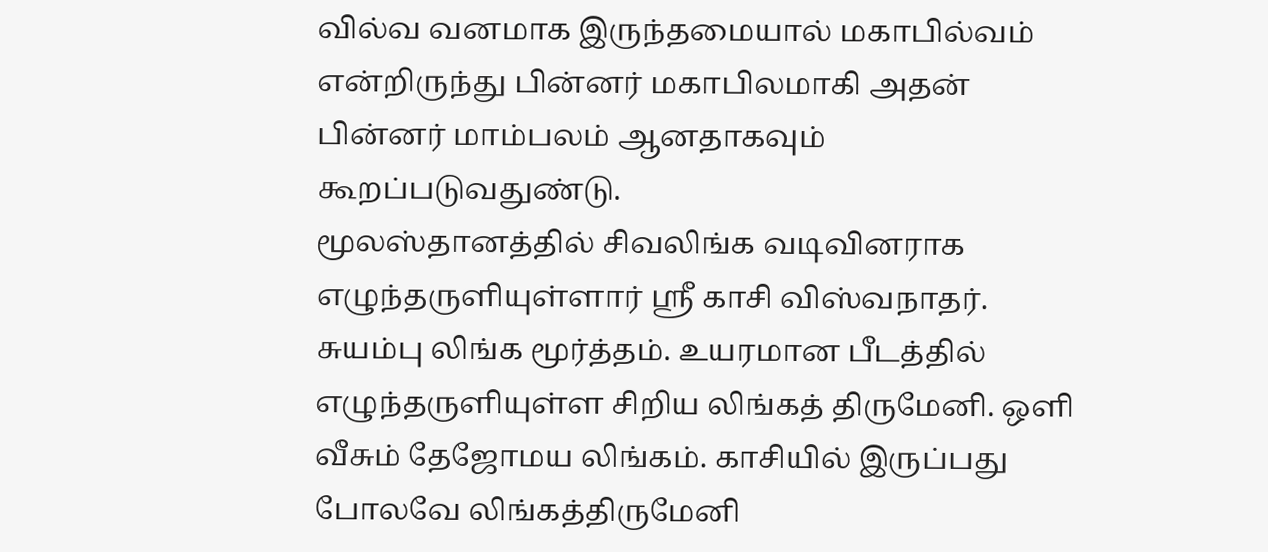வில்வ வனமாக இருந்தமையால் மகாபில்வம் என்றிருந்து பின்னர் மகாபிலமாகி அதன் பின்னர் மாம்பலம் ஆனதாகவும் கூறப்படுவதுண்டு.
மூலஸ்தானத்தில் சிவலிங்க வடிவினராக எழுந்தருளியுள்ளார் ஸ்ரீ காசி விஸ்வநாதர். சுயம்பு லிங்க மூர்த்தம். உயரமான பீடத்தில் எழுந்தருளியுள்ள சிறிய லிங்கத் திருமேனி. ஒளி வீசும் தேஜோமய லிங்கம். காசியில் இருப்பது போலவே லிங்கத்திருமேனி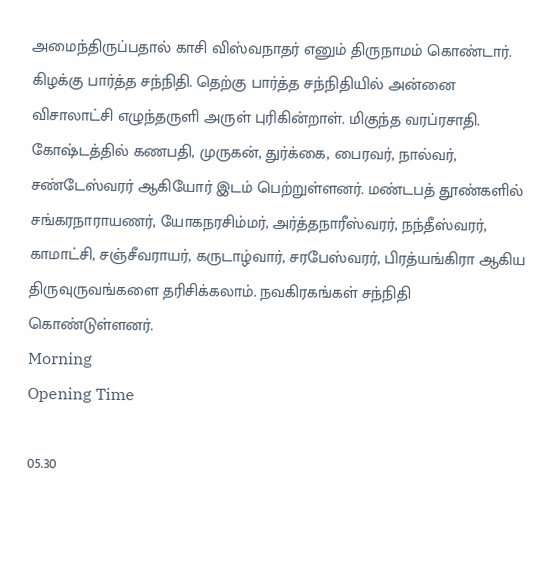அமைந்திருப்பதால் காசி விஸ்வநாதர் எனும் திருநாமம் கொண்டார். கிழக்கு பார்த்த சந்நிதி. தெற்கு பார்த்த சந்நிதியில் அன்னை விசாலாட்சி எழுந்தருளி அருள் புரிகின்றாள். மிகுந்த வரப்ரசாதி. கோஷ்டத்தில் கணபதி, முருகன், துர்க்கை, பைரவர், நால்வர், சண்டேஸ்வரர் ஆகியோர் இடம் பெற்றுள்ளனர். மண்டபத் தூண்களில் சங்கரநாராயணர், யோகநரசிம்மர், அர்த்தநாரீஸ்வரர், நந்தீஸ்வரர், காமாட்சி, சஞ்சீவராயர், கருடாழ்வார், சரபேஸ்வரர், பிரத்யங்கிரா ஆகிய திருவுருவங்களை தரிசிக்கலாம். நவகிரகங்கள் சந்நிதி கொண்டுள்ளனர்.
Morning
Opening Time

05.30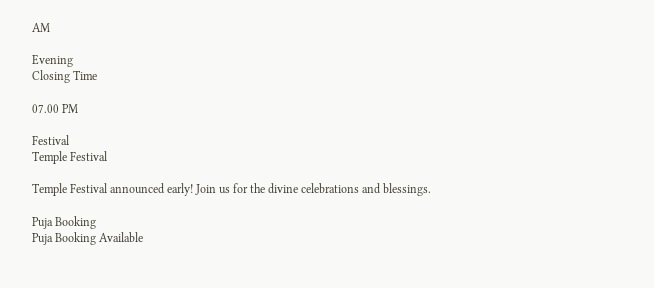AM

Evening
Closing Time

07.00 PM

Festival
Temple Festival

Temple Festival announced early! Join us for the divine celebrations and blessings.

Puja Booking
Puja Booking Available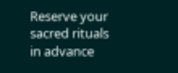Reserve your sacred rituals in advance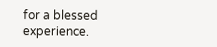for a blessed experience.